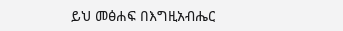ይህ መፅሐፍ በእግዚአብሔር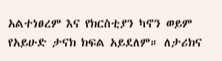አልተነፀረም እና የክርስቲያን ካኖን ወይም የአይሁድ ታናክ ክፍል አይደለም። ለታሪክና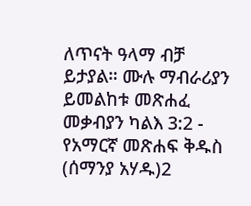ለጥናት ዓላማ ብቻ ይታያል። ሙሉ ማብራሪያን ይመልከቱ መጽሐፈ መቃብያን ካልእ 3:2 - የአማርኛ መጽሐፍ ቅዱስ (ሰማንያ አሃዱ)2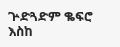ጕድጓድም ቈፍሮ እስከ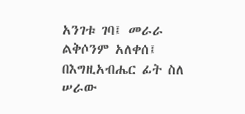አንገቱ ገባ፤ መራራ ልቅሶንም አለቀሰ፤ በእግዚአብሔር ፊት ስለ ሠራው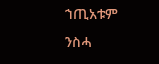ኀጢአቱም ንስሓ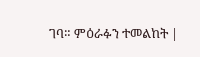ገባ። ምዕራፉን ተመልከት |